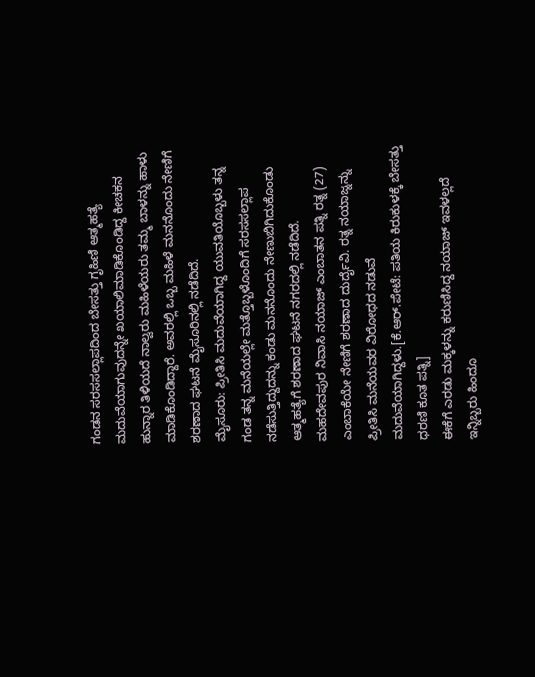ಗಂಡನ ಸರಸಸಲ್ಲಾಪದಿಂದ ಬೇಸತ್ತು ಗೃಹಿಣಿ ಆತ್ಮಹತ್ಯೆ
ಮದುವೆಯಾಗುವುದನ್ನೇ ಖಯಾಲಿಮಾಡಿಕೊಂಡಿದ್ದ ಕೀಚಕನ ಹುನ್ನಾರ ತಿಳಿಯದೆ ನಾಲ್ವರು ಮಹಿಳೆಯರು ತಮ್ಮ ಬಾಳನ್ನು ಹಾಳು ಮಾಡಿಕೊಂಡಿದ್ದಾರೆ. ಅವರಲ್ಲಿ ಒಬ್ಬ ಮಹಿಳೆ ಮನನೊಂದು ನೇಣಿಗೆ ಶರಣಾದ ಘಟನೆ ಮೈಸೂರಿನಲ್ಲಿ ನಡೆದಿದೆ.
ಮೈಸೂರು: ಪ್ರೀತಿಸಿ ಮದುವೆಯಾಗಿದ್ದ ಯುವತಿಯೊಬ್ಬಳು ತನ್ನ ಗಂಡ ತನ್ನ ಮನೆಯಲ್ಲೇ ಮತ್ತೊಬ್ಬಳೊಂದಿಗೆ ಸರಸಸಲ್ಲಾಪ ನಡೆಸುತ್ತಿದ್ದುದನ್ನು ಕಂಡು ಮನನೊಂದು ನೇಣುಬಿಗಿದುಕೊಂಡು ಆತ್ಮಹತ್ಯೆಗೆ ಶರಣಾದ ಘಟನೆ ನಗರದಲ್ಲಿ ನಡೆದಿದೆ.
ಮಹದೇವಪುರ ನಿವಾಸಿ ನಯಾಜ್ ಎಂಬಾತನ ಪತ್ನಿ ರತ್ನ (27) ಎಂಬಾಕೆಯೇ ನೇಣಿಗೆ ಶರಣಾದ ದುರ್ದೈವಿ. ರತ್ನ ನಯಾಜ್ನನ್ನು ಪ್ರೀತಿಸಿ ಮನೆಯವರ ವಿರೋಧದ ನಡುವೆ ಮದುವೆಯಾಗಿದ್ದಳು.[ಕೆ.ಆರ್.ಪೇಟೆ: ಪತಿಯ ಕಿರುಕುಳಕ್ಕೆ ಬೇಸತ್ತು ಧರಣಿ ಕೂತ ಪತ್ನಿ]
ಈಕೆಗೆ ಎರಡು ಮಕ್ಕಳನ್ನು ಕರುಣಿಸಿದ್ದ ನಯಾಜ್ ಇವಳಲ್ಲದೆ ಇನ್ನಿಬ್ಬರು ಹಿಂದೂ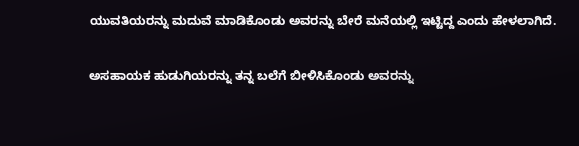ಯುವತಿಯರನ್ನು ಮದುವೆ ಮಾಡಿಕೊಂಡು ಅವರನ್ನು ಬೇರೆ ಮನೆಯಲ್ಲಿ ಇಟ್ಟಿದ್ದ ಎಂದು ಹೇಳಲಾಗಿದೆ.

ಅಸಹಾಯಕ ಹುಡುಗಿಯರನ್ನು ತನ್ನ ಬಲೆಗೆ ಬೀಳಿಸಿಕೊಂಡು ಅವರನ್ನು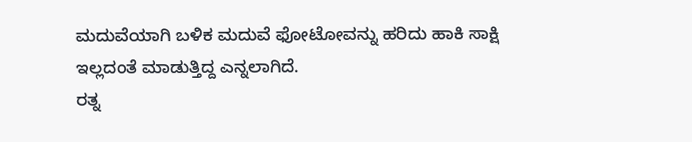ಮದುವೆಯಾಗಿ ಬಳಿಕ ಮದುವೆ ಫೋಟೋವನ್ನು ಹರಿದು ಹಾಕಿ ಸಾಕ್ಷಿ ಇಲ್ಲದಂತೆ ಮಾಡುತ್ತಿದ್ದ ಎನ್ನಲಾಗಿದೆ.
ರತ್ನ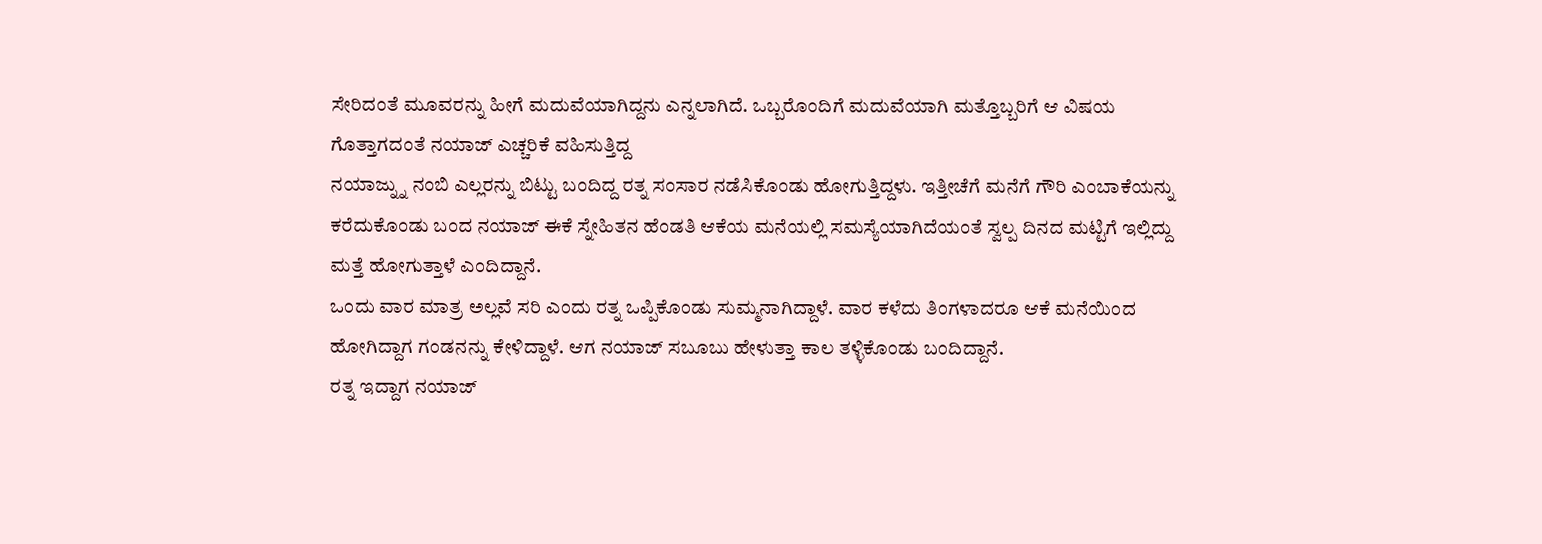ಸೇರಿದಂತೆ ಮೂವರನ್ನು ಹೀಗೆ ಮದುವೆಯಾಗಿದ್ದನು ಎನ್ನಲಾಗಿದೆ. ಒಬ್ಬರೊಂದಿಗೆ ಮದುವೆಯಾಗಿ ಮತ್ತೊಬ್ಬರಿಗೆ ಆ ವಿಷಯ ಗೊತ್ತಾಗದಂತೆ ನಯಾಜ್ ಎಚ್ಚರಿಕೆ ವಹಿಸುತ್ತಿದ್ದ
ನಯಾಜ್ನ್ನು ನಂಬಿ ಎಲ್ಲರನ್ನು ಬಿಟ್ಟು ಬಂದಿದ್ದ ರತ್ನ ಸಂಸಾರ ನಡೆಸಿಕೊಂಡು ಹೋಗುತ್ತಿದ್ದಳು. ಇತ್ತೀಚೆಗೆ ಮನೆಗೆ ಗೌರಿ ಎಂಬಾಕೆಯನ್ನು ಕರೆದುಕೊಂಡು ಬಂದ ನಯಾಜ್ ಈಕೆ ಸ್ನೇಹಿತನ ಹೆಂಡತಿ ಆಕೆಯ ಮನೆಯಲ್ಲಿ ಸಮಸ್ಯೆಯಾಗಿದೆಯಂತೆ ಸ್ವಲ್ಪ ದಿನದ ಮಟ್ಟಿಗೆ ಇಲ್ಲಿದ್ದು ಮತ್ತೆ ಹೋಗುತ್ತಾಳೆ ಎಂದಿದ್ದಾನೆ.
ಒಂದು ವಾರ ಮಾತ್ರ ಅಲ್ಲವೆ ಸರಿ ಎಂದು ರತ್ನ ಒಪ್ಪಿಕೊಂಡು ಸುಮ್ಮನಾಗಿದ್ದಾಳೆ. ವಾರ ಕಳೆದು ತಿಂಗಳಾದರೂ ಆಕೆ ಮನೆಯಿಂದ ಹೋಗಿದ್ದಾಗ ಗಂಡನನ್ನು ಕೇಳಿದ್ದಾಳೆ. ಆಗ ನಯಾಜ್ ಸಬೂಬು ಹೇಳುತ್ತಾ ಕಾಲ ತಳ್ಳಿಕೊಂಡು ಬಂದಿದ್ದಾನೆ.
ರತ್ನ ಇದ್ದಾಗ ನಯಾಜ್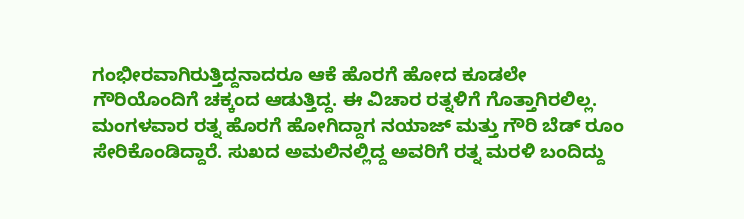ಗಂಭೀರವಾಗಿರುತ್ತಿದ್ದನಾದರೂ ಆಕೆ ಹೊರಗೆ ಹೋದ ಕೂಡಲೇ ಗೌರಿಯೊಂದಿಗೆ ಚಕ್ಕಂದ ಆಡುತ್ತಿದ್ದ. ಈ ವಿಚಾರ ರತ್ನಳಿಗೆ ಗೊತ್ತಾಗಿರಲಿಲ್ಲ.
ಮಂಗಳವಾರ ರತ್ನ ಹೊರಗೆ ಹೋಗಿದ್ದಾಗ ನಯಾಜ್ ಮತ್ತು ಗೌರಿ ಬೆಡ್ ರೂಂ ಸೇರಿಕೊಂಡಿದ್ದಾರೆ. ಸುಖದ ಅಮಲಿನಲ್ಲಿದ್ದ ಅವರಿಗೆ ರತ್ನ ಮರಳಿ ಬಂದಿದ್ದು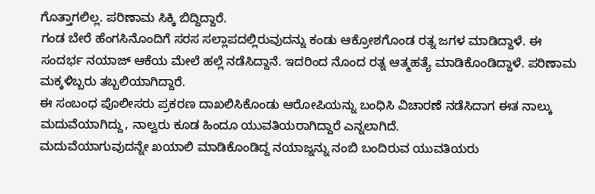ಗೊತ್ತಾಗಲಿಲ್ಲ. ಪರಿಣಾಮ ಸಿಕ್ಕಿ ಬಿದ್ದಿದ್ದಾರೆ.
ಗಂಡ ಬೇರೆ ಹೆಂಗಸಿನೊಂದಿಗೆ ಸರಸ ಸಲ್ಲಾಪದಲ್ಲಿರುವುದನ್ನು ಕಂಡು ಆಕ್ರೋಶಗೊಂಡ ರತ್ನ ಜಗಳ ಮಾಡಿದ್ದಾಳೆ. ಈ ಸಂದರ್ಭ ನಯಾಜ್ ಆಕೆಯ ಮೇಲೆ ಹಲ್ಲೆ ನಡೆಸಿದ್ದಾನೆ. ಇದರಿಂದ ನೊಂದ ರತ್ನ ಆತ್ಮಹತ್ಯೆ ಮಾಡಿಕೊಂಡಿದ್ದಾಳೆ. ಪರಿಣಾಮ ಮಕ್ಕಳಿಬ್ಬರು ತಬ್ಬಲಿಯಾಗಿದ್ದಾರೆ.
ಈ ಸಂಬಂಧ ಪೊಲೀಸರು ಪ್ರಕರಣ ದಾಖಲಿಸಿಕೊಂಡು ಆರೋಪಿಯನ್ನು ಬಂಧಿಸಿ ವಿಚಾರಣೆ ನಡೆಸಿದಾಗ ಈತ ನಾಲ್ಕು ಮದುವೆಯಾಗಿದ್ದು, ನಾಲ್ವರು ಕೂಡ ಹಿಂದೂ ಯುವತಿಯರಾಗಿದ್ದಾರೆ ಎನ್ನಲಾಗಿದೆ.
ಮದುವೆಯಾಗುವುದನ್ನೇ ಖಯಾಲಿ ಮಾಡಿಕೊಂಡಿದ್ದ ನಯಾಜ್ನನ್ನು ನಂಬಿ ಬಂದಿರುವ ಯುವತಿಯರು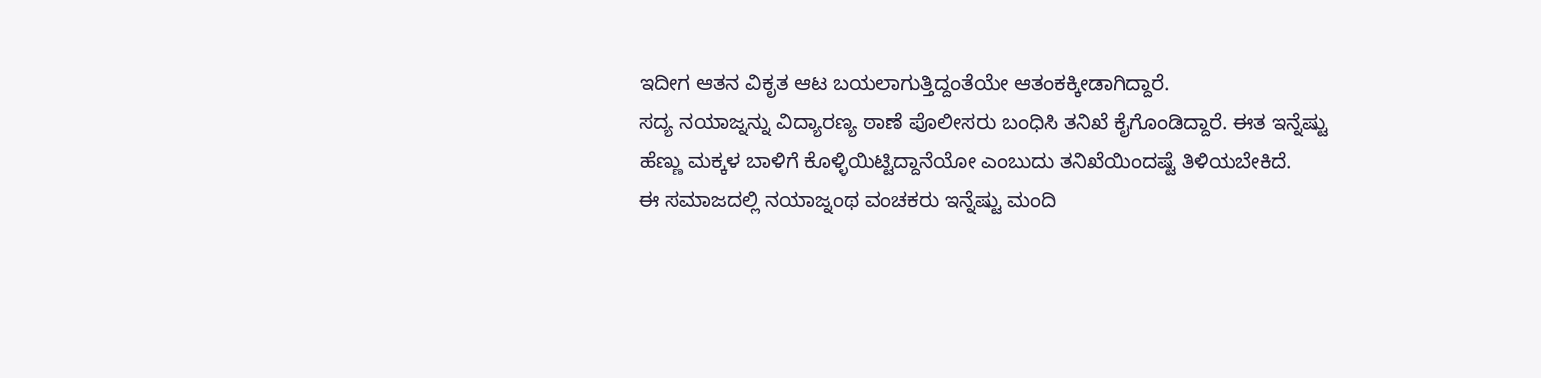ಇದೀಗ ಆತನ ವಿಕೃತ ಆಟ ಬಯಲಾಗುತ್ತಿದ್ದಂತೆಯೇ ಆತಂಕಕ್ಕೀಡಾಗಿದ್ದಾರೆ.
ಸದ್ಯ ನಯಾಜ್ನನ್ನು ವಿದ್ಯಾರಣ್ಯ ಠಾಣೆ ಪೊಲೀಸರು ಬಂಧಿಸಿ ತನಿಖೆ ಕೈಗೊಂಡಿದ್ದಾರೆ. ಈತ ಇನ್ನೆಷ್ಟು ಹೆಣ್ಣು ಮಕ್ಕಳ ಬಾಳಿಗೆ ಕೊಳ್ಳಿಯಿಟ್ಟಿದ್ದಾನೆಯೋ ಎಂಬುದು ತನಿಖೆಯಿಂದಷ್ಟೆ ತಿಳಿಯಬೇಕಿದೆ.
ಈ ಸಮಾಜದಲ್ಲಿ ನಯಾಜ್ನಂಥ ವಂಚಕರು ಇನ್ನೆಷ್ಟು ಮಂದಿ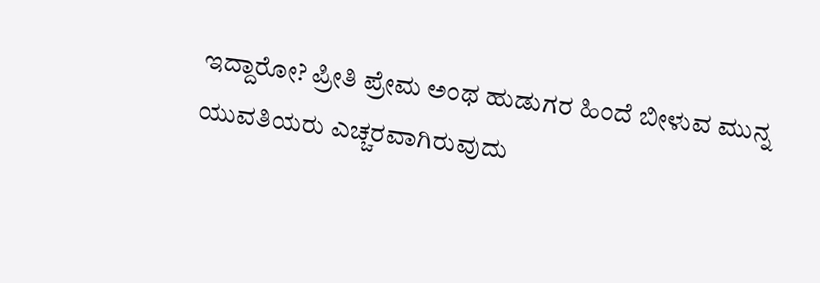ಇದ್ದಾರೋ? ಪ್ರೀತಿ ಪ್ರೇಮ ಅಂಥ ಹುಡುಗರ ಹಿಂದೆ ಬೀಳುವ ಮುನ್ನ ಯುವತಿಯರು ಎಚ್ಚರವಾಗಿರುವುದು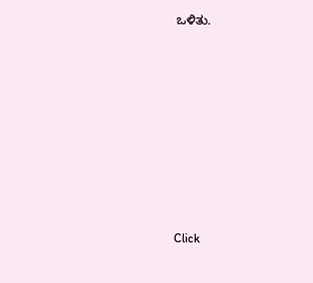ಒಳಿತು.












Click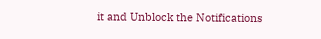it and Unblock the Notifications